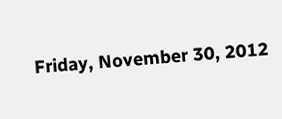Friday, November 30, 2012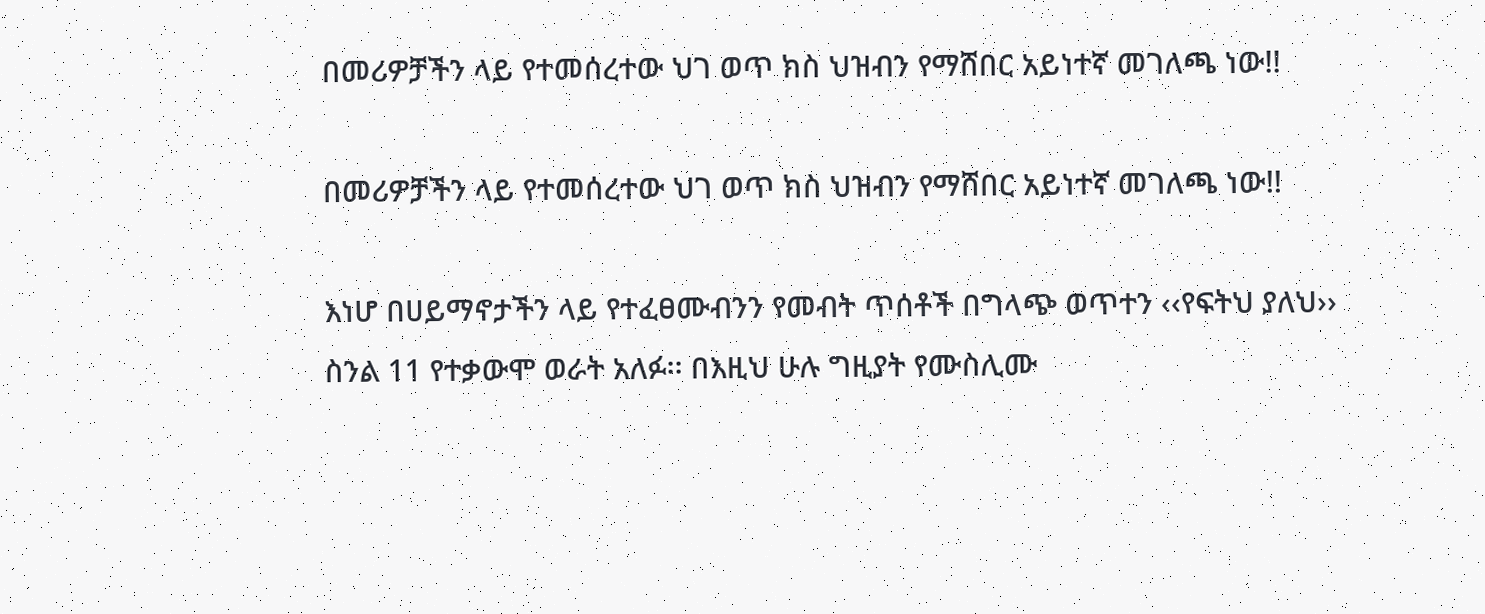በመሪዎቻችን ላይ የተመሰረተው ህገ ወጥ ክስ ህዝብን የማሸበር አይነተኛ መገለጫ ነው!!

በመሪዎቻችን ላይ የተመሰረተው ህገ ወጥ ክስ ህዝብን የማሸበር አይነተኛ መገለጫ ነው!!

እነሆ በሀይማኖታችን ላይ የተፈፀሙብንን የመብት ጥሰቶች በግላጭ ወጥተን ‹‹የፍትህ ያለህ›› ስንል 11 የተቃውሞ ወራት አለፉ፡፡ በእዚህ ሁሉ ግዚያት የሙስሊሙ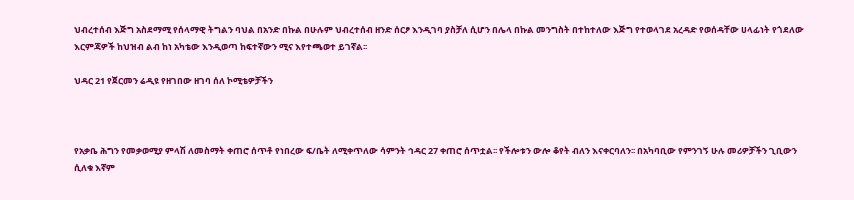ህብረተሰብ እጅግ አስደማሚ የሰላማዊ ትግልን ባህል በአንድ በኩል በሁሉም ህብረተሰብ ዘንድ ሰርፆ እንዲገባ ያስቻለ ሲሆን በሌላ በኩል መንግስት በተከተለው እጅግ የተወላገደ አረዳድ የወሰዳቸው ሀላፊነት የጎደለው እርምጃዎች ከህዝብ ልብ ከነ አካቴው እንዲወጣ ከፍተኛውን ሚና እየተጫወተ ይገኛል፡፡

ህዳር 21 የጀርመን ሬዲዩ የዘገበው ዘገባ ሰለ ኮሚቴዎቻችን



የአቃቤ ሕግን የመቃወሚያ ምላሽ ለመስማት ቀጠሮ ሰጥቶ የነበረው ፍ/ቤት ለሚቀጥለው ሳምንት ኅዳር 27 ቀጠሮ ሰጥቷል፡፡ የችሎቱን ውሎ ቆየት ብለን እናቀርባለን፡፡ በአካባቢው የምንገኝ ሁሉ መሪዎቻችን ጊቢውን ሲለቁ እኛም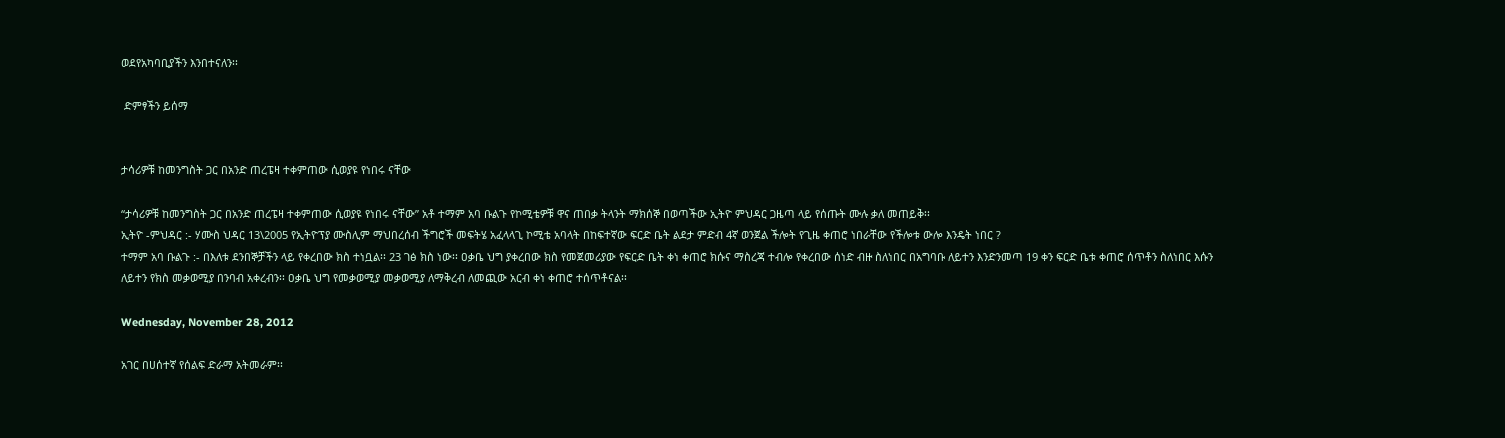ወደየአካባቢያችን እንበተናለን፡፡

 ድምፃችን ይሰማ


ታሳሪዎቹ ከመንግስት ጋር በአንድ ጠረፔዛ ተቀምጠው ሲወያዩ የነበሩ ናቸው

“ታሳሪዎቹ ከመንግስት ጋር በአንድ ጠረፔዛ ተቀምጠው ሲወያዩ የነበሩ ናቸው” አቶ ተማም አባ ቡልጉ የኮሚቴዎቹ ዋና ጠበቃ ትላንት ማክሰኞ በወጣችው ኢትዮ ምህዳር ጋዜጣ ላይ የሰጡት ሙሉ ቃለ መጠይቅ፡፡
ኢትዮ -ምህዳር :- ሃሙስ ህዳር 13\2005 የኢትዮፕያ ሙስሊም ማህበረሰብ ችግሮች መፍትሄ አፈላላጊ ኮሚቴ አባላት በከፍተኛው ፍርድ ቤት ልደታ ምድብ 4ኛ ወንጀል ችሎት የጊዜ ቀጠሮ ነበራቸው የችሎቱ ውሎ እንዴት ነበር ?
ተማም አባ ቡልጉ :- በእለቱ ደንበኞቻችን ላይ የቀረበው ክስ ተነቧል፡፡ 23 ገፅ ክስ ነው፡፡ ዐቃቤ ህግ ያቀረበው ክስ የመጀመሪያው የፍርድ ቤት ቀነ ቀጠሮ ክሱና ማስረጃ ተብሎ የቀረበው ሰነድ ብዙ ስለነበር በአግባቡ ለይተን እንድንመጣ 19 ቀን ፍርድ ቤቱ ቀጠሮ ሰጥቶን ስለነበር እሱን ለይተን የክስ መቃወሚያ በንባብ አቀረብን፡፡ ዐቃቤ ህግ የመቃወሚያ መቃወሚያ ለማቅረብ ለመጪው አርብ ቀነ ቀጠሮ ተሰጥቶናል፡፡

Wednesday, November 28, 2012

አገር በሀሰተኛ የሰልፍ ድራማ አትመራም፡፡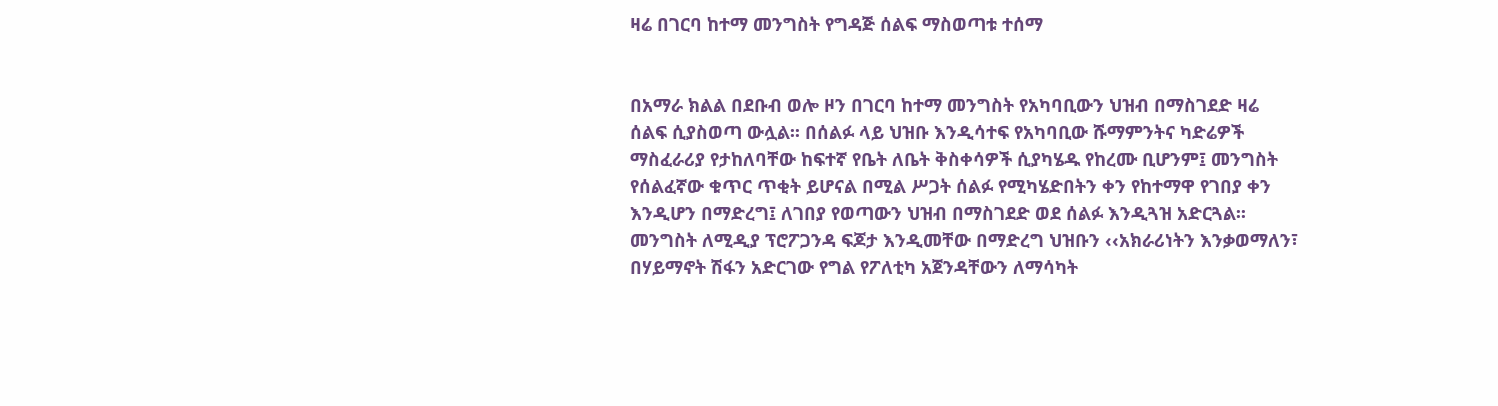ዛሬ በገርባ ከተማ መንግስት የግዳጅ ሰልፍ ማስወጣቱ ተሰማ


በአማራ ክልል በደቡብ ወሎ ዞን በገርባ ከተማ መንግስት የአካባቢውን ህዝብ በማስገደድ ዛሬ ሰልፍ ሲያስወጣ ውሏል፡፡ በሰልፉ ላይ ህዝቡ እንዲሳተፍ የአካባቢው ሹማምንትና ካድሬዎች ማስፈራሪያ የታከለባቸው ከፍተኛ የቤት ለቤት ቅስቀሳዎች ሲያካሄዱ የከረሙ ቢሆንም፤ መንግስት የሰልፈኛው ቁጥር ጥቂት ይሆናል በሚል ሥጋት ሰልፉ የሚካሄድበትን ቀን የከተማዋ የገበያ ቀን እንዲሆን በማድረግ፤ ለገበያ የወጣውን ህዝብ በማስገደድ ወደ ሰልፉ እንዲጓዝ አድርጓል፡፡ መንግስት ለሚዲያ ፕሮፖጋንዳ ፍጆታ እንዲመቸው በማድረግ ህዝቡን ‹‹አክራሪነትን እንቃወማለን፣ በሃይማኖት ሽፋን አድርገው የግል የፖለቲካ አጀንዳቸውን ለማሳካት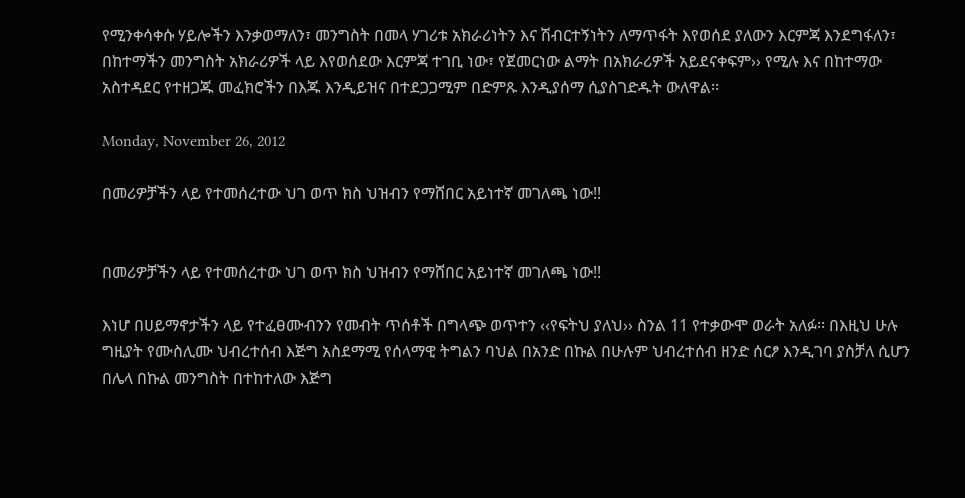የሚንቀሳቀሱ ሃይሎችን እንቃወማለን፣ መንግስት በመላ ሃገሪቱ አክራሪነትን እና ሽብርተኝነትን ለማጥፋት እየወሰደ ያለውን እርምጃ እንደግፋለን፣ በከተማችን መንግስት አክራሪዎች ላይ እየወሰደው እርምጃ ተገቢ ነው፣ የጀመርነው ልማት በአክራሪዎች አይደናቀፍም›› የሚሉ እና በከተማው አስተዳደር የተዘጋጁ መፈክሮችን በእጁ እንዲይዝና በተደጋጋሚም በድምጹ እንዲያሰማ ሲያስገድዱት ውለዋል፡፡

Monday, November 26, 2012

በመሪዎቻችን ላይ የተመሰረተው ህገ ወጥ ክስ ህዝብን የማሸበር አይነተኛ መገለጫ ነው!!


በመሪዎቻችን ላይ የተመሰረተው ህገ ወጥ ክስ ህዝብን የማሸበር አይነተኛ መገለጫ ነው!!

እነሆ በሀይማኖታችን ላይ የተፈፀሙብንን የመብት ጥሰቶች በግላጭ ወጥተን ‹‹የፍትህ ያለህ›› ስንል 11 የተቃውሞ ወራት አለፉ፡፡ በእዚህ ሁሉ ግዚያት የሙስሊሙ ህብረተሰብ እጅግ አስደማሚ የሰላማዊ ትግልን ባህል በአንድ በኩል በሁሉም ህብረተሰብ ዘንድ ሰርፆ እንዲገባ ያስቻለ ሲሆን በሌላ በኩል መንግስት በተከተለው እጅግ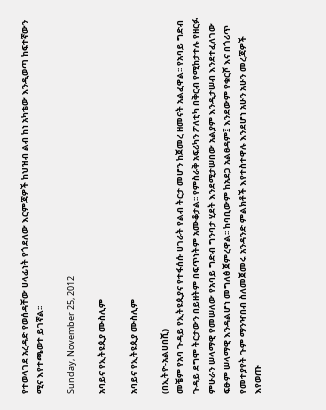የተወላገደ አረዳድ የወሰዳቸው ሀላፊነት የጎደለው እርምጃዎች ከህዝብ ልብ ከነ አካቴው እንዲወጣ ከፍተኛውን ሚና እየተጫወተ ይገኛል፡፡

Sunday, November 25, 2012

አባይና የኢትዩጲያ ሙስሊም

አባይና የኢትዩጲያ ሙስሊም

(በኢትዮ-አልሀበሺ)
መቼም የአባ ጉዳይ የኢትዩጲያና የተፋሰሱ ሀገራት የልብ ትርታ መሆን ከጀመረ ዘመናት አልፈዋል፡፡ የአባይ ግድብ ጉዳይ ደግሞ ትርታውን በይዘትም በፍጥነትም አሙቆታል፡፡ የምስራቅ አፍሪካን ፖለቲካ በቅርብ የሚከታተሉ የዘርፉ ምሁራን ሠላማዊ የመሠለው የአባይ ግድብ ግንባታ ሂደት እንደሚታሠበው አልያም እንዲታሠብ እንደተፈለገው ፍፁም ሠላማዊ እንዳልሆነ መግለፅ ጀምረዋል፡፡ ከባቢውም ከአደጋ አልፀዳም፤ እንደውም የቁርሾ እና በጎሪጥ የመተያየት ጉም ማንዣበብ ስለመጀመሩ አንዳንድ ምልክቶች እየተስተዋሉ እንደሆነ አሁን አሁን መረጃዎች እየወጡ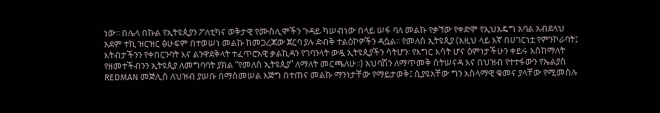ነው፡፡ በሌላ በኩል የኢትዩጲያን ፖለቲካና ወቅታዊ የሙስሊሞችን ጉዳይ ካሠብነው በላይ ሠፋ ባለ መልኩ የቃኘው የቀድሞ የኢህአዴግ አባል አብደላህ አደም ተኪ ዝርዝር ፅሁፍም በተወሠነ መልኩ ከመጋረጃው ጀርባ ያሉ ድብቅ ተልዕኮዎችን ዳሷል፡፡ የመለስ ኢትዩጲያ (እዚህ ላይ እኛ በሀገርነቷ የምንኮራባት፤ እትብታችንን የቀበርንባት እና ልንዋደቅላት ተፈጥሮአዊ ቃልኪዳን የገባንላት ውዷ ኢትዩጲያችን ሳትሆን፡ የእግር እሳት ሆና ዕምነታችሁን ቀይሩ እስከማለት የዘመተችብንን ኢትዩጲያ ለመግባባት ያክል “የመለስ ኢትዩጲያ” ለማለት መርጫለሁ፡፡) አህባሽን ለማጥመቅ ስትሠናዳ እና በህዝብ የተተፋውን የኤልያስ REDMAN መጅሊስ ለህዝብ ያሠቡ በማስመሠል እጅግ በተጠና መልኩ ማንነታቸው የማይታወቅ፤ ሲያዩአቸው ግን እስላማዊ ቁመና ያላቸው የሚመስሉ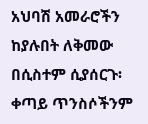አህባሽ አመራሮችን ከያሉበት ለቅመው በሲስተም ሲያሰርጉ፡ ቀጣይ ጥንስሶችንም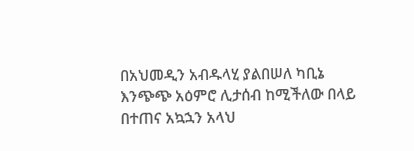በአህመዲን አብዱላሂ ያልበሠለ ካቢኔ እንጭጭ አዕምሮ ሊታሰብ ከሚችለው በላይ በተጠና አኳኋን አላህ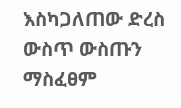እስካጋለጠው ድረስ ውስጥ ውስጡን ማስፈፀም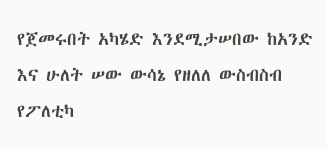የጀመሩበት አካሄድ እንደሚታሠበው ከአንድ እና ሁለት ሠው ውሳኔ የዘለለ ውስብስብ የፖለቲካ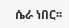ሴራ ነበር፡፡